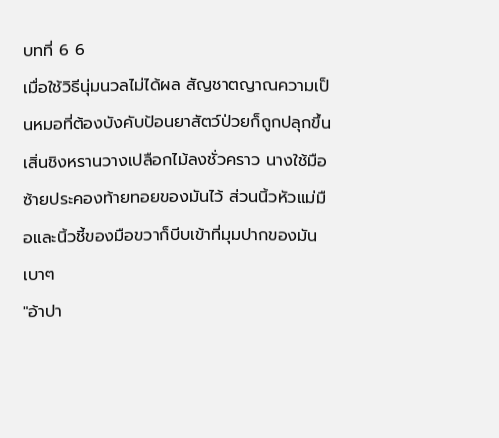บทที่ 6 6
เมื่อใช้วิธีนุ่มนวลไม่ได้ผล สัญชาตญาณความเป็นหมอที่ต้องบังคับป้อนยาสัตว์ป่วยก็ถูกปลุกขึ้น เสิ่นชิงหรานวางเปลือกไม้ลงชั่วคราว นางใช้มือซ้ายประคองท้ายทอยของมันไว้ ส่วนนิ้วหัวแม่มือและนิ้วชี้ของมือขวาก็บีบเข้าที่มุมปากของมันเบาๆ
"อ้าปา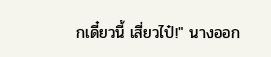กเดี๋ยวนี้ เสี่ยวไป๋!" นางออก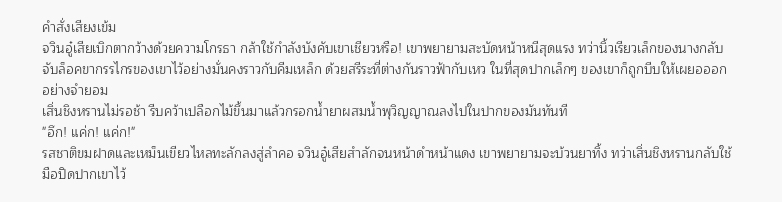คำสั่งเสียงเข้ม
จวินอู๋เสียเบิกตากว้างด้วยความโกรธา กล้าใช้กำลังบังคับเขาเชียวหรือ! เขาพยายามสะบัดหน้าหนีสุดแรง ทว่านิ้วเรียวเล็กของนางกลับจับล็อคขากรรไกรของเขาไว้อย่างมั่นคงราวกับคีมเหล็ก ด้วยสรีระที่ต่างกันราวฟ้ากับเหว ในที่สุดปากเล็กๆ ของเขาก็ถูกบีบให้เผยอออกอย่างจำยอม
เสิ่นชิงหรานไม่รอช้า รีบคว้าเปลือกไม้ขึ้นมาแล้วกรอกน้ำยาผสมน้ำพุวิญญาณลงไปในปากของมันทันที
"อึก! แค่ก! แค่ก!"
รสชาติขมฝาดและเหม็นเขียวไหลทะลักลงสู่ลำคอ จวินอู๋เสียสำลักจนหน้าดำหน้าแดง เขาพยายามจะบ้วนยาทิ้ง ทว่าเสิ่นชิงหรานกลับใช้มือปิดปากเขาไว้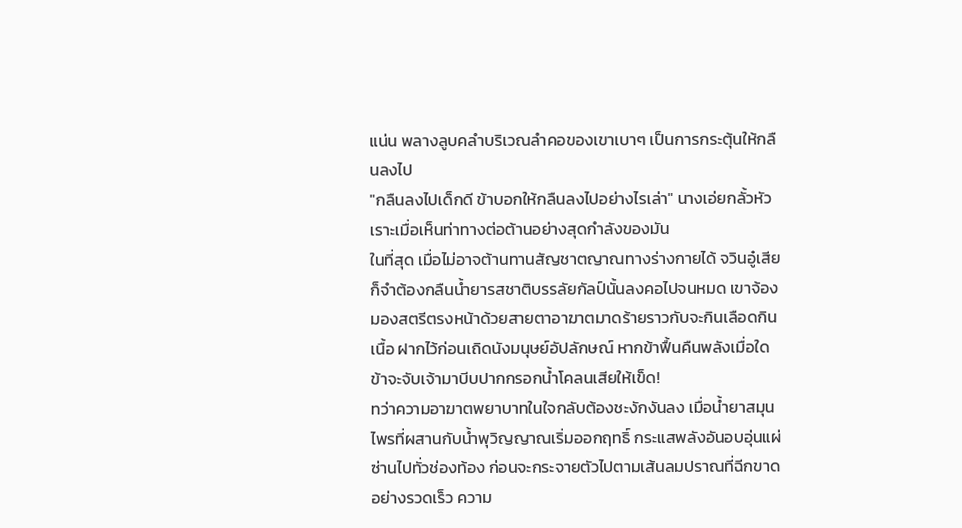แน่น พลางลูบคลำบริเวณลำคอของเขาเบาๆ เป็นการกระตุ้นให้กลืนลงไป
"กลืนลงไปเด็กดี ข้าบอกให้กลืนลงไปอย่างไรเล่า" นางเอ่ยกลั้วหัวเราะเมื่อเห็นท่าทางต่อต้านอย่างสุดกำลังของมัน
ในที่สุด เมื่อไม่อาจต้านทานสัญชาตญาณทางร่างกายได้ จวินอู๋เสียก็จำต้องกลืนน้ำยารสชาติบรรลัยกัลป์นั้นลงคอไปจนหมด เขาจ้องมองสตรีตรงหน้าด้วยสายตาอาฆาตมาดร้ายราวกับจะกินเลือดกินเนื้อ ฝากไว้ก่อนเถิดนังมนุษย์อัปลักษณ์ หากข้าฟื้นคืนพลังเมื่อใด ข้าจะจับเจ้ามาบีบปากกรอกน้ำโคลนเสียให้เข็ด!
ทว่าความอาฆาตพยาบาทในใจกลับต้องชะงักงันลง เมื่อน้ำยาสมุนไพรที่ผสานกับน้ำพุวิญญาณเริ่มออกฤทธิ์ กระแสพลังอันอบอุ่นแผ่ซ่านไปทั่วช่องท้อง ก่อนจะกระจายตัวไปตามเส้นลมปราณที่ฉีกขาดอย่างรวดเร็ว ความ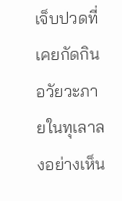เจ็บปวดที่เคยกัดกินอวัยวะภายในทุเลาลงอย่างเห็น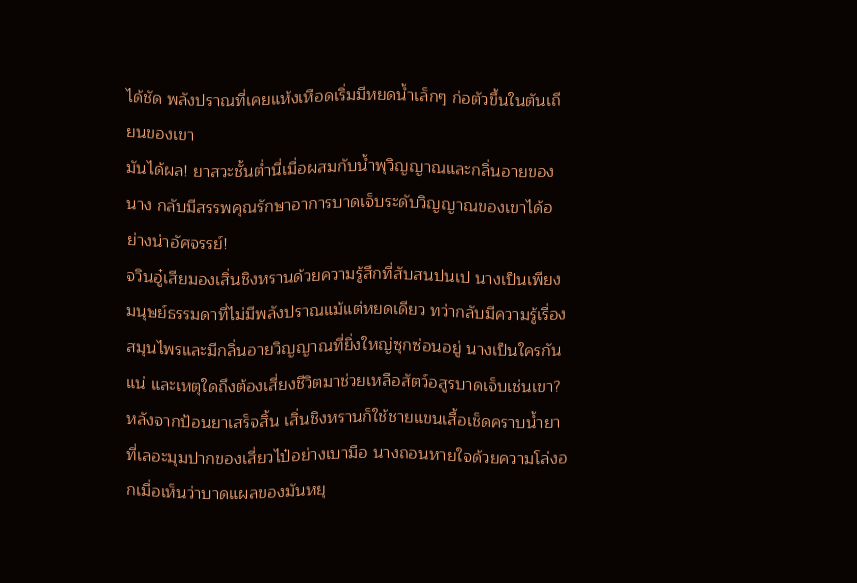ได้ชัด พลังปราณที่เคยแห้งเหือดเริ่มมีหยดน้ำเล็กๆ ก่อตัวขึ้นในตันเถียนของเขา
มันได้ผล! ยาสวะชั้นต่ำนี่เมื่อผสมกับน้ำพุวิญญาณและกลิ่นอายของนาง กลับมีสรรพคุณรักษาอาการบาดเจ็บระดับวิญญาณของเขาได้อย่างน่าอัศจรรย์!
จวินอู๋เสียมองเสิ่นชิงหรานด้วยความรู้สึกที่สับสนปนเป นางเป็นเพียงมนุษย์ธรรมดาที่ไม่มีพลังปราณแม้แต่หยดเดียว ทว่ากลับมีความรู้เรื่องสมุนไพรและมีกลิ่นอายวิญญาณที่ยิ่งใหญ่ซุกซ่อนอยู่ นางเป็นใครกันแน่ และเหตุใดถึงต้องเสี่ยงชีวิตมาช่วยเหลือสัตว์อสูรบาดเจ็บเช่นเขา?
หลังจากป้อนยาเสร็จสิ้น เสิ่นชิงหรานก็ใช้ชายแขนเสื้อเช็ดคราบน้ำยาที่เลอะมุมปากของเสี่ยวไป๋อย่างเบามือ นางถอนหายใจด้วยความโล่งอกเมื่อเห็นว่าบาดแผลของมันหยุ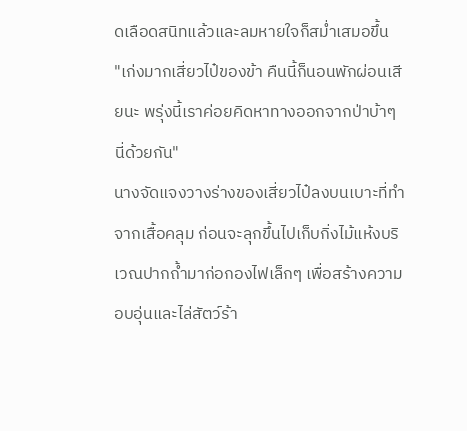ดเลือดสนิทแล้วและลมหายใจก็สม่ำเสมอขึ้น
"เก่งมากเสี่ยวไป๋ของข้า คืนนี้ก็นอนพักผ่อนเสียนะ พรุ่งนี้เราค่อยคิดหาทางออกจากป่าบ้าๆ นี่ด้วยกัน"
นางจัดแจงวางร่างของเสี่ยวไป๋ลงบนเบาะที่ทำจากเสื้อคลุม ก่อนจะลุกขึ้นไปเก็บกิ่งไม้แห้งบริเวณปากถ้ำมาก่อกองไฟเล็กๆ เพื่อสร้างความอบอุ่นและไล่สัตว์ร้า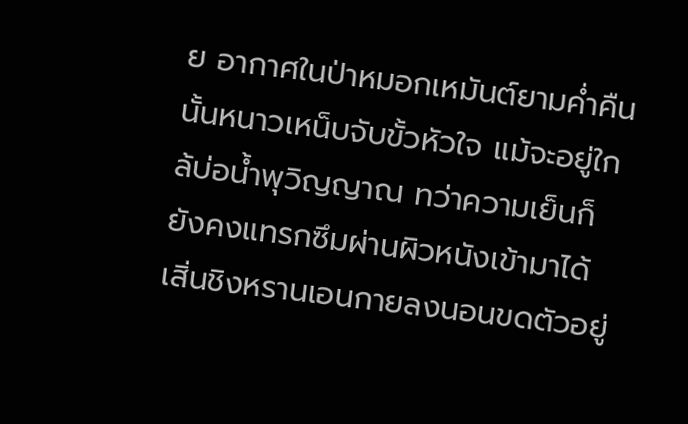ย อากาศในป่าหมอกเหมันต์ยามค่ำคืนนั้นหนาวเหน็บจับขั้วหัวใจ แม้จะอยู่ใกล้บ่อน้ำพุวิญญาณ ทว่าความเย็นก็ยังคงแทรกซึมผ่านผิวหนังเข้ามาได้
เสิ่นชิงหรานเอนกายลงนอนขดตัวอยู่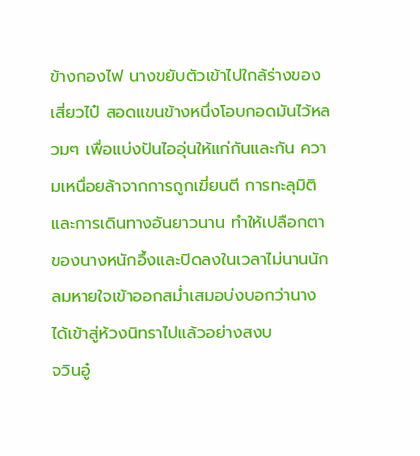ข้างกองไฟ นางขยับตัวเข้าไปใกล้ร่างของเสี่ยวไป๋ สอดแขนข้างหนึ่งโอบกอดมันไว้หลวมๆ เพื่อแบ่งปันไออุ่นให้แก่กันและกัน ความเหนื่อยล้าจากการถูกเฆี่ยนตี การทะลุมิติ และการเดินทางอันยาวนาน ทำให้เปลือกตาของนางหนักอึ้งและปิดลงในเวลาไม่นานนัก ลมหายใจเข้าออกสม่ำเสมอบ่งบอกว่านางได้เข้าสู่ห้วงนิทราไปแล้วอย่างสงบ
จวินอู๋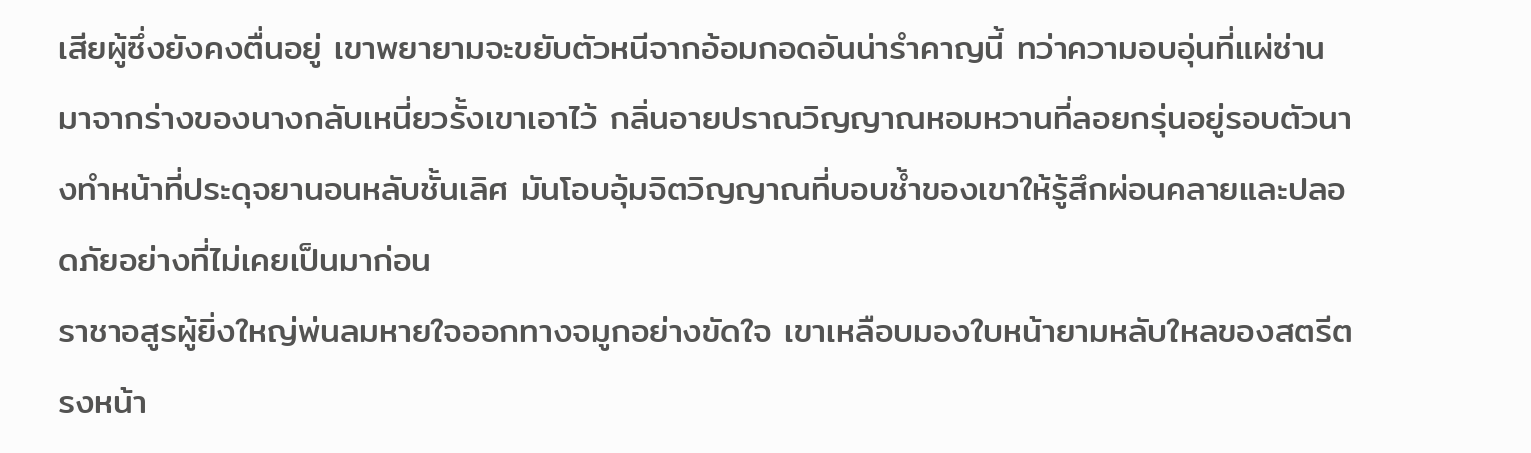เสียผู้ซึ่งยังคงตื่นอยู่ เขาพยายามจะขยับตัวหนีจากอ้อมกอดอันน่ารำคาญนี้ ทว่าความอบอุ่นที่แผ่ซ่านมาจากร่างของนางกลับเหนี่ยวรั้งเขาเอาไว้ กลิ่นอายปราณวิญญาณหอมหวานที่ลอยกรุ่นอยู่รอบตัวนางทำหน้าที่ประดุจยานอนหลับชั้นเลิศ มันโอบอุ้มจิตวิญญาณที่บอบช้ำของเขาให้รู้สึกผ่อนคลายและปลอดภัยอย่างที่ไม่เคยเป็นมาก่อน
ราชาอสูรผู้ยิ่งใหญ่พ่นลมหายใจออกทางจมูกอย่างขัดใจ เขาเหลือบมองใบหน้ายามหลับใหลของสตรีตรงหน้า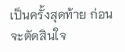เป็นครั้งสุดท้าย ก่อนจะตัดสินใจ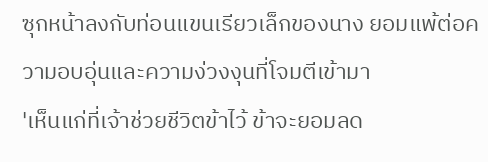ซุกหน้าลงกับท่อนแขนเรียวเล็กของนาง ยอมแพ้ต่อความอบอุ่นและความง่วงงุนที่โจมตีเข้ามา
'เห็นแก่ที่เจ้าช่วยชีวิตข้าไว้ ข้าจะยอมลด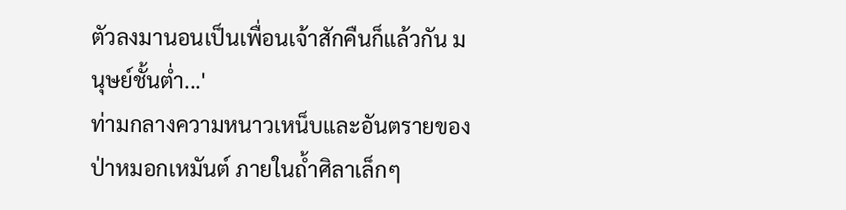ตัวลงมานอนเป็นเพื่อนเจ้าสักคืนก็แล้วกัน มนุษย์ชั้นต่ำ...'
ท่ามกลางความหนาวเหน็บและอันตรายของป่าหมอกเหมันต์ ภายในถ้ำศิลาเล็กๆ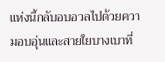แห่งนี้กลับอบอวลไปด้วยความอบอุ่นและสายใยบางเบาที่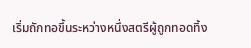เริ่มถักทอขึ้นระหว่างหนึ่งสตรีผู้ถูกทอดทิ้ง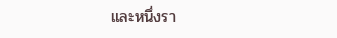และหนึ่งรา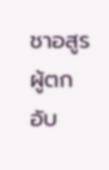ชาอสูรผู้ตกอับ